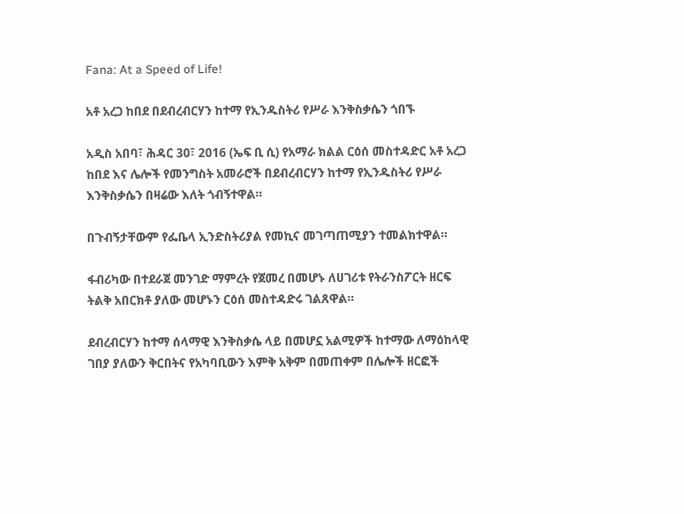Fana: At a Speed of Life!

አቶ አረጋ ከበደ በደብረብርሃን ከተማ የኢንዱስትሪ የሥራ እንቅስቃሴን ጎበኙ

አዲስ አበባ፣ ሕዳር 30፣ 2016 (ኤፍ ቢ ሲ) የአማራ ክልል ርዕሰ መስተዳድር አቶ አረጋ ከበደ እና ሌሎች የመንግስት አመራሮች በደብረብርሃን ከተማ የኢንዱስትሪ የሥራ እንቅስቃሴን በዛሬው እለት ጎብኝተዋል።

በጉብኝታቸውም የፌቤላ ኢንድስትሪያል የመኪና መገጣጠሚያን ተመልክተዋል።

ፋብሪካው በተደራጀ መንገድ ማምረት የጀመረ በመሆኑ ለሀገሪቱ የትራንስፖርት ዘርፍ ትልቅ አበርክቶ ያለው መሆኑን ርዕሰ መስተዳድሩ ገልጸዋል።

ደብረብርሃን ከተማ ሰላማዊ እንቅስቃሴ ላይ በመሆኗ አልሚዎች ከተማው ለማዕከላዊ ገበያ ያለውን ቅርበትና የአካባቢውን እምቅ አቅም በመጠቀም በሌሎች ዘርፎች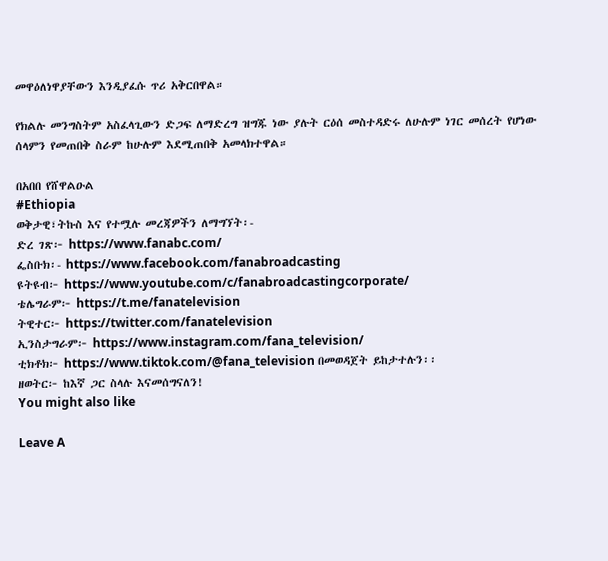መዋዕለነዋያቸውን እንዲያፈሱ ጥሪ አቅርበዋል።

የክልሉ መንግስትም አስፈላጊውን ድጋፍ ለማድረግ ዝግጁ ነው ያሉት ርዕሰ መስተዳድሩ ለሁሉም ነገር መሰረት የሆነው ሰላምን የመጠበቅ ስራም ከሁሉም እደሚጠበቅ አመላክተዋል።

በአበበ የሸዋልዑል
#Ethiopia
ወቅታዊ፣ትኩስ እና የተሟሉ መረጃዎችን ለማግኘት፡-
ድረ ገጽ፦ https://www.fanabc.com/
ፌስቡክ፡- https://www.facebook.com/fanabroadcasting
ዩትዩብ፦ https://www.youtube.com/c/fanabroadcastingcorporate/
ቴሌግራም፦ https://t.me/fanatelevision
ትዊተር፦ https://twitter.com/fanatelevision
ኢንስታግራም፦ https://www.instagram.com/fana_television/
ቲክቶክ፦ https://www.tiktok.com/@fana_television በመወዳጀት ይከታተሉን፡፡
ዘወትር፦ ከእኛ ጋር ስላሉ እናመሰግናለን!
You might also like

Leave A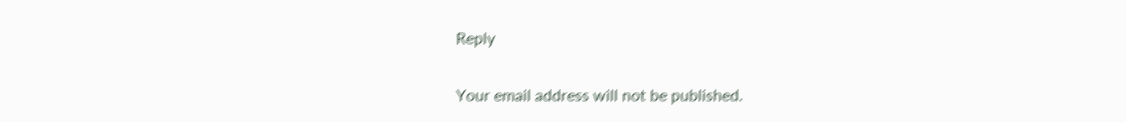Reply

Your email address will not be published.